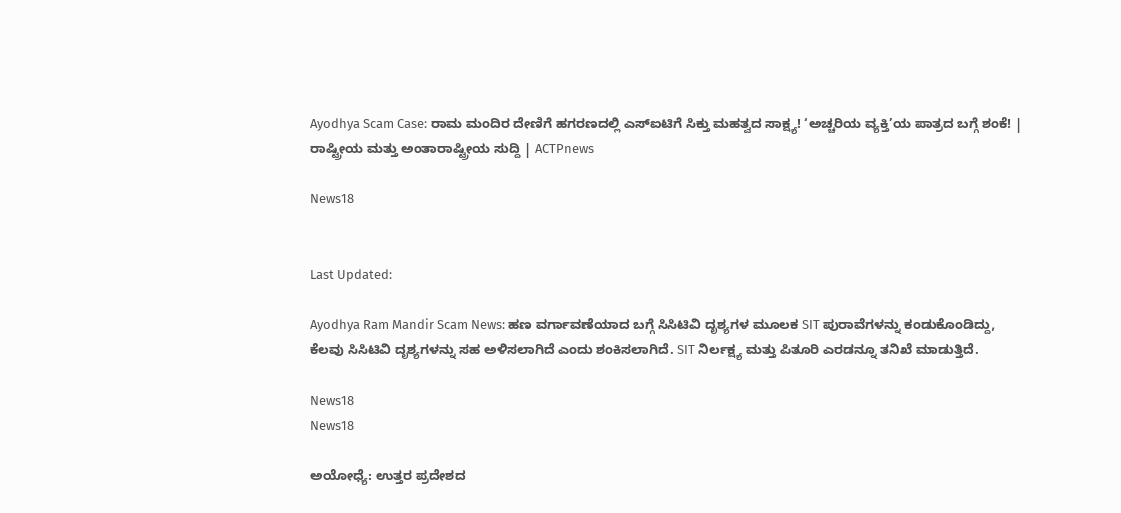Ayodhya Scam Case: ರಾಮ ಮಂದಿರ ದೇಣಿಗೆ ಹಗರಣದಲ್ಲಿ ಎಸ್‌ಐಟಿಗೆ ಸಿಕ್ತು ಮಹತ್ವದ ಸಾಕ್ಷ್ಯ! ‘ಅಚ್ಚರಿಯ ವ್ಯಕ್ತಿ’ಯ ಪಾತ್ರದ ಬಗ್ಗೆ ಶಂಕೆ! | ರಾಷ್ಟ್ರೀಯ ಮತ್ತು ಅಂತಾರಾಷ್ಟ್ರೀಯ ಸುದ್ದಿ | ACTPnews

News18


Last Updated:

Ayodhya Ram Mandir Scam News: ಹಣ ವರ್ಗಾವಣೆಯಾದ ಬಗ್ಗೆ ಸಿಸಿಟಿವಿ ದೃಶ್ಯಗಳ ಮೂಲಕ SIT ಪುರಾವೆಗಳನ್ನು ಕಂಡುಕೊಂಡಿದ್ದು, ಕೆಲವು ಸಿಸಿಟಿವಿ ದೃಶ್ಯಗಳನ್ನು ಸಹ ಅಳಿಸಲಾಗಿದೆ ಎಂದು ಶಂಕಿಸಲಾಗಿದೆ. SIT ನಿರ್ಲಕ್ಷ್ಯ ಮತ್ತು ಪಿತೂರಿ ಎರಡನ್ನೂ ತನಿಖೆ ಮಾಡುತ್ತಿದೆ.

News18
News18

ಅಯೋಧ್ಯೆ: ಉತ್ತರ ಪ್ರದೇಶದ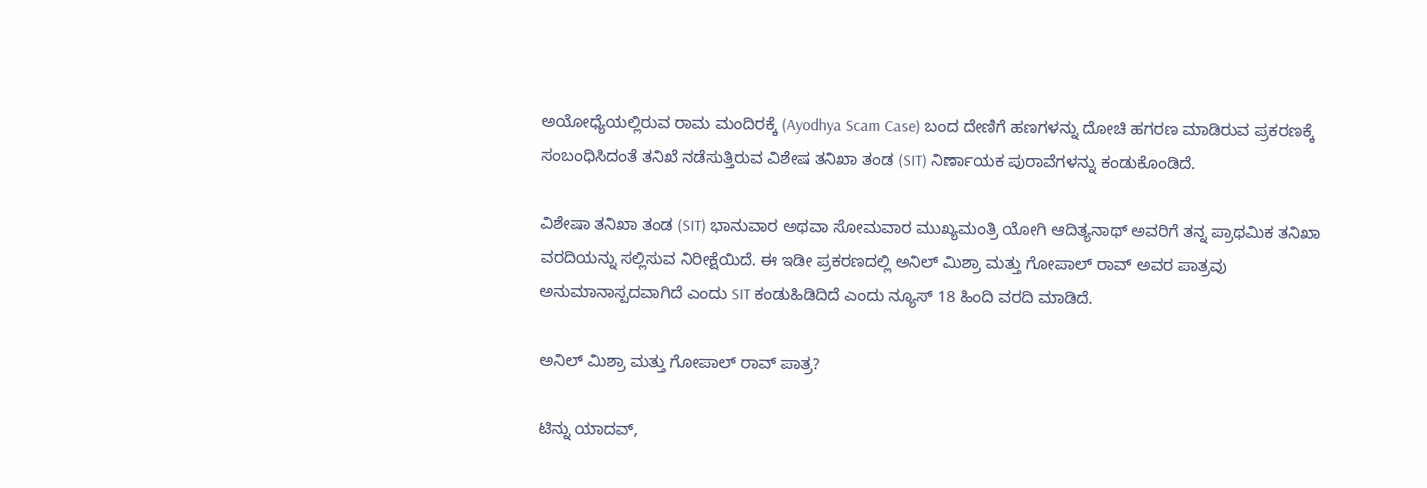ಅಯೋಧ್ಯೆಯಲ್ಲಿರುವ ರಾಮ ಮಂದಿರಕ್ಕೆ (Ayodhya Scam Case) ಬಂದ ದೇಣಿಗೆ ಹಣಗಳನ್ನು ದೋಚಿ ಹಗರಣ ಮಾಡಿರುವ ಪ್ರಕರಣಕ್ಕೆ ಸಂಬಂಧಿಸಿದಂತೆ ತನಿಖೆ ನಡೆಸುತ್ತಿರುವ ವಿಶೇಷ ತನಿಖಾ ತಂಡ (SIT) ನಿರ್ಣಾಯಕ ಪುರಾವೆಗಳನ್ನು ಕಂಡುಕೊಂಡಿದೆ.

ವಿಶೇಷಾ ತನಿಖಾ ತಂಡ (SIT) ಭಾನುವಾರ ಅಥವಾ ಸೋಮವಾರ ಮುಖ್ಯಮಂತ್ರಿ ಯೋಗಿ ಆದಿತ್ಯನಾಥ್ ಅವರಿಗೆ ತನ್ನ ಪ್ರಾಥಮಿಕ ತನಿಖಾ ವರದಿಯನ್ನು ಸಲ್ಲಿಸುವ ನಿರೀಕ್ಷೆಯಿದೆ. ಈ ಇಡೀ ಪ್ರಕರಣದಲ್ಲಿ ಅನಿಲ್ ಮಿಶ್ರಾ ಮತ್ತು ಗೋಪಾಲ್ ರಾವ್ ಅವರ ಪಾತ್ರವು ಅನುಮಾನಾಸ್ಪದವಾಗಿದೆ ಎಂದು SIT ಕಂಡುಹಿಡಿದಿದೆ ಎಂದು ನ್ಯೂಸ್ 18 ಹಿಂದಿ ವರದಿ ಮಾಡಿದೆ.

ಅನಿಲ್ ಮಿಶ್ರಾ ಮತ್ತು ಗೋಪಾಲ್ ರಾವ್ ಪಾತ್ರ?

ಟಿನ್ನು ಯಾದವ್,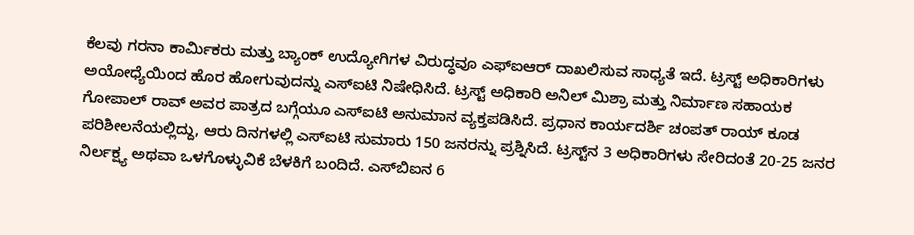ಕೆಲವು ಗರನಾ ಕಾರ್ಮಿಕರು ಮತ್ತು ಬ್ಯಾಂಕ್ ಉದ್ಯೋಗಿಗಳ ವಿರುದ್ಧವೂ ಎಫ್‌ಐಆರ್ ದಾಖಲಿಸುವ ಸಾಧ್ಯತೆ ಇದೆ. ಟ್ರಸ್ಟ್ ಅಧಿಕಾರಿಗಳು ಅಯೋಧ್ಯೆಯಿಂದ ಹೊರ ಹೋಗುವುದನ್ನು ಎಸ್‌ಐಟಿ ನಿಷೇಧಿಸಿದೆ. ಟ್ರಸ್ಟ್ ಅಧಿಕಾರಿ ಅನಿಲ್ ಮಿಶ್ರಾ ಮತ್ತು ನಿರ್ಮಾಣ ಸಹಾಯಕ ಗೋಪಾಲ್ ರಾವ್ ಅವರ ಪಾತ್ರದ ಬಗ್ಗೆಯೂ ಎಸ್‌ಐಟಿ ಅನುಮಾನ ವ್ಯಕ್ತಪಡಿಸಿದೆ. ಪ್ರಧಾನ ಕಾರ್ಯದರ್ಶಿ ಚಂಪತ್ ರಾಯ್ ಕೂಡ ಪರಿಶೀಲನೆಯಲ್ಲಿದ್ದು, ಆರು ದಿನಗಳಲ್ಲಿ ಎಸ್‌ಐಟಿ ಸುಮಾರು 150 ಜನರನ್ನು ಪ್ರಶ್ನಿಸಿದೆ. ಟ್ರಸ್ಟ್‌ನ 3 ಅಧಿಕಾರಿಗಳು ಸೇರಿದಂತೆ 20-25 ಜನರ ನಿರ್ಲಕ್ಷ್ಯ ಅಥವಾ ಒಳಗೊಳ್ಳುವಿಕೆ ಬೆಳಕಿಗೆ ಬಂದಿದೆ. ಎಸ್‌ಬಿಐನ 6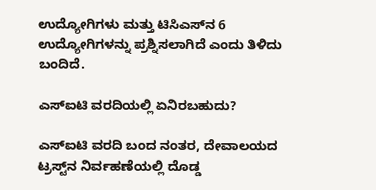ಉದ್ಯೋಗಿಗಳು ಮತ್ತು ಟಿಸಿಎಸ್‌ನ 6 ಉದ್ಯೋಗಿಗಳನ್ನು ಪ್ರಶ್ನಿಸಲಾಗಿದೆ ಎಂದು ತಿಳಿದು ಬಂದಿದೆ.

ಎಸ್‌ಐಟಿ ವರದಿಯಲ್ಲಿ ಏನಿರಬಹುದು?

ಎಸ್‌ಐಟಿ ವರದಿ ಬಂದ ನಂತರ, ದೇವಾಲಯದ ಟ್ರಸ್ಟ್‌ನ ನಿರ್ವಹಣೆಯಲ್ಲಿ ದೊಡ್ಡ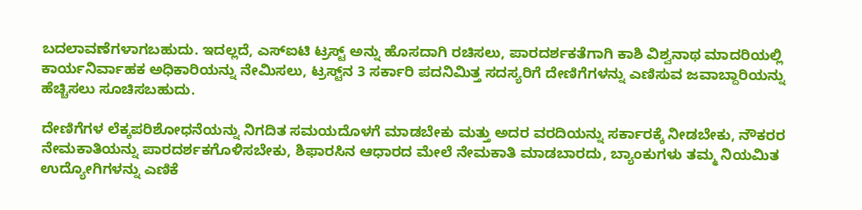ಬದಲಾವಣೆಗಳಾಗಬಹುದು. ಇದಲ್ಲದೆ, ಎಸ್‌ಐಟಿ ಟ್ರಸ್ಟ್ ಅನ್ನು ಹೊಸದಾಗಿ ರಚಿಸಲು, ಪಾರದರ್ಶಕತೆಗಾಗಿ ಕಾಶಿ ವಿಶ್ವನಾಥ ಮಾದರಿಯಲ್ಲಿ ಕಾರ್ಯನಿರ್ವಾಹಕ ಅಧಿಕಾರಿಯನ್ನು ನೇಮಿಸಲು, ಟ್ರಸ್ಟ್‌ನ 3 ಸರ್ಕಾರಿ ಪದನಿಮಿತ್ತ ಸದಸ್ಯರಿಗೆ ದೇಣಿಗೆಗಳನ್ನು ಎಣಿಸುವ ಜವಾಬ್ದಾರಿಯನ್ನು ಹೆಚ್ಚಿಸಲು ಸೂಚಿಸಬಹುದು.

ದೇಣಿಗೆಗಳ ಲೆಕ್ಕಪರಿಶೋಧನೆಯನ್ನು ನಿಗದಿತ ಸಮಯದೊಳಗೆ ಮಾಡಬೇಕು ಮತ್ತು ಅದರ ವರದಿಯನ್ನು ಸರ್ಕಾರಕ್ಕೆ ನೀಡಬೇಕು, ನೌಕರರ ನೇಮಕಾತಿಯನ್ನು ಪಾರದರ್ಶಕಗೊಳಿಸಬೇಕು, ಶಿಫಾರಸಿನ ಆಧಾರದ ಮೇಲೆ ನೇಮಕಾತಿ ಮಾಡಬಾರದು, ಬ್ಯಾಂಕುಗಳು ತಮ್ಮ ನಿಯಮಿತ ಉದ್ಯೋಗಿಗಳನ್ನು ಎಣಿಕೆ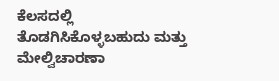ಕೆಲಸದಲ್ಲಿ ತೊಡಗಿಸಿಕೊಳ್ಳಬಹುದು ಮತ್ತು ಮೇಲ್ವಿಚಾರಣಾ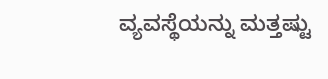ವ್ಯವಸ್ಥೆಯನ್ನು ಮತ್ತಷ್ಟು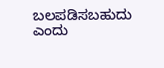ಬಲಪಡಿಸಬಹುದು ಎಂದು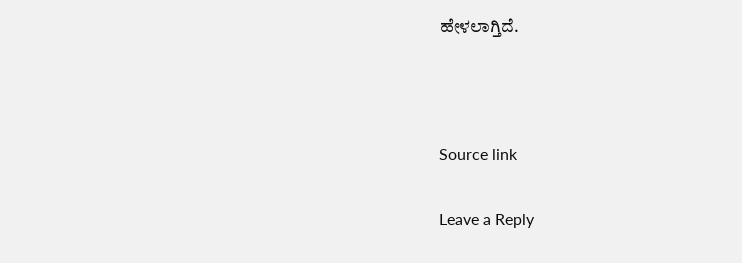ಹೇಳಲಾಗ್ತಿದೆ.



Source link

Leave a Reply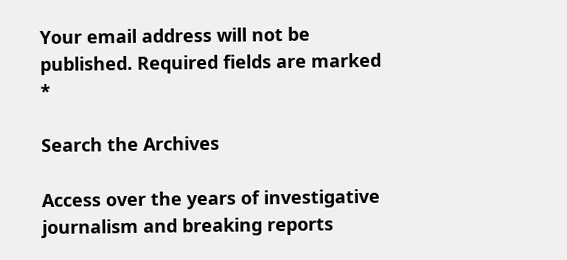Your email address will not be published. Required fields are marked *

Search the Archives

Access over the years of investigative journalism and breaking reports